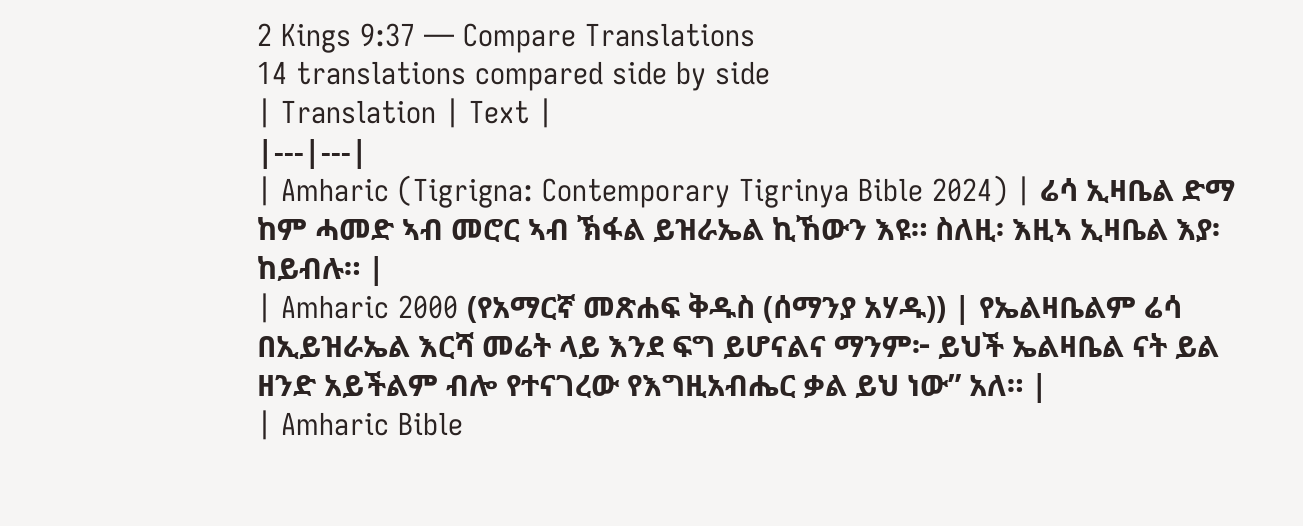2 Kings 9:37 — Compare Translations
14 translations compared side by side
| Translation | Text |
|---|---|
| Amharic (Tigrigna: Contemporary Tigrinya Bible 2024) | ሬሳ ኢዛቤል ድማ ከም ሓመድ ኣብ መሮር ኣብ ኽፋል ይዝራኤል ኪኸውን እዩ። ስለዚ፡ እዚኣ ኢዛቤል እያ፡ ከይብሉ። |
| Amharic 2000 (የአማርኛ መጽሐፍ ቅዱስ (ሰማንያ አሃዱ)) | የኤልዛቤልም ሬሳ በኢይዝራኤል እርሻ መሬት ላይ እንደ ፍግ ይሆናልና ማንም፦ ይህች ኤልዛቤል ናት ይል ዘንድ አይችልም ብሎ የተናገረው የእግዚአብሔር ቃል ይህ ነው” አለ። |
| Amharic Bible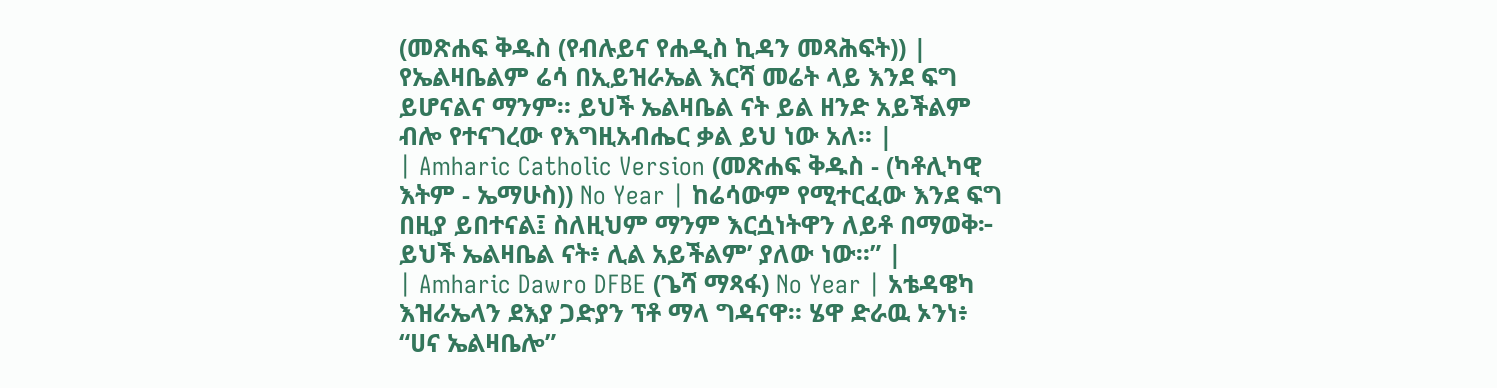(መጽሐፍ ቅዱስ (የብሉይና የሐዲስ ኪዳን መጻሕፍት)) | የኤልዛቤልም ሬሳ በኢይዝራኤል እርሻ መሬት ላይ እንደ ፍግ ይሆናልና ማንም። ይህች ኤልዛቤል ናት ይል ዘንድ አይችልም ብሎ የተናገረው የእግዚአብሔር ቃል ይህ ነው አለ። |
| Amharic Catholic Version (መጽሐፍ ቅዱስ - (ካቶሊካዊ እትም - ኤማሁስ)) No Year | ከሬሳውም የሚተርፈው እንደ ፍግ በዚያ ይበተናል፤ ስለዚህም ማንም እርሷነትዋን ለይቶ በማወቅ፦ ይህች ኤልዛቤል ናት፥ ሊል አይችልም’ ያለው ነው።” |
| Amharic Dawro DFBE (ጌሻ ማጻፋ) No Year | አቴዳዌካ እዝራኤላን ደእያ ጋድያን ፕቶ ማላ ግዳናዋ። ሄዋ ድራዉ ኦንነ፥ “ሀና ኤልዛቤሎ”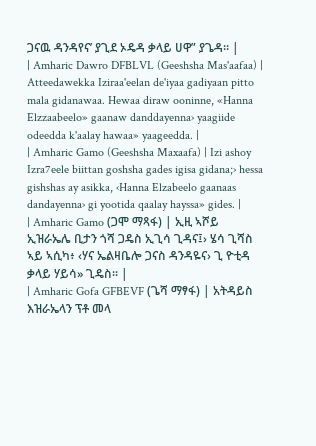ጋናዉ ዳንዳየና’ ያጊደ ኦዴዳ ቃላይ ሀዋ” ያጌዳ። |
| Amharic Dawro DFBLVL (Geeshsha Mas'aafaa) | Atteedawekka Iziraa'eelan de'iyaa gadiyaan pitto mala gidanawaa. Hewaa diraw ooninne, «Hanna Elzzaabeelo» gaanaw danddayenna› yaagiide odeedda k'aalay hawaa» yaageedda. |
| Amharic Gamo (Geeshsha Maxaafa) | Izi ashoy Izra7eele biittan goshsha gades igisa gidana;› hessa gishshas ay asikka, ‹Hanna Elzabeelo gaanaas dandayenna› gi yootida qaalay hayssa» gides. |
| Amharic Gamo (ጋሞ ማጻፋ) | ኢዚ ኣሾይ ኢዝራኤሌ ቢታን ጎሻ ጋዴስ ኢጊሳ ጊዳና፤› ሄሳ ጊሻስ ኣይ ኣሲካ፥ ‹ሃና ኤልዛቤሎ ጋናስ ዳንዳዬና› ጊ ዮቲዳ ቃላይ ሃይሳ» ጊዴስ። |
| Amharic Gofa GFBEVF (ጌሻ ማፃፋ) | አትዳይስ እዝራኤላን ፕቶ መላ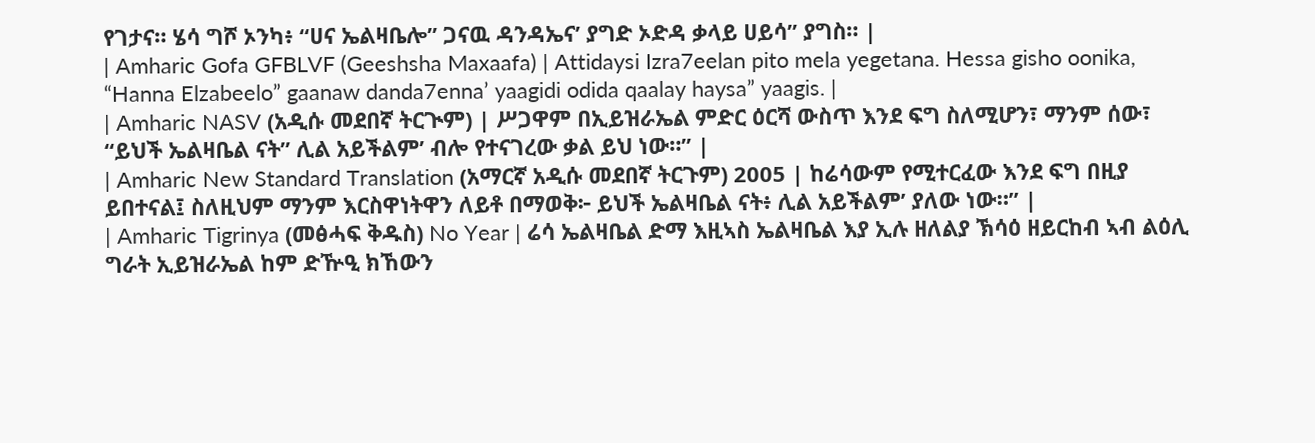የገታና። ሄሳ ግሾ ኦንካ፥ “ሀና ኤልዛቤሎ” ጋናዉ ዳንዳኤና’ ያግድ ኦድዳ ቃላይ ሀይሳ” ያግስ። |
| Amharic Gofa GFBLVF (Geeshsha Maxaafa) | Attidaysi Izra7eelan pito mela yegetana. Hessa gisho oonika, “Hanna Elzabeelo” gaanaw danda7enna’ yaagidi odida qaalay haysa” yaagis. |
| Amharic NASV (አዲሱ መደበኛ ትርጒም) | ሥጋዋም በኢይዝራኤል ምድር ዕርሻ ውስጥ እንደ ፍግ ስለሚሆን፣ ማንም ሰው፣ “ይህች ኤልዛቤል ናት” ሊል አይችልም’ ብሎ የተናገረው ቃል ይህ ነው።” |
| Amharic New Standard Translation (አማርኛ አዲሱ መደበኛ ትርጉም) 2005 | ከሬሳውም የሚተርፈው እንደ ፍግ በዚያ ይበተናል፤ ስለዚህም ማንም እርስዋነትዋን ለይቶ በማወቅ፦ ይህች ኤልዛቤል ናት፥ ሊል አይችልም’ ያለው ነው።” |
| Amharic Tigrinya (መፅሓፍ ቅዱስ) No Year | ሬሳ ኤልዛቤል ድማ እዚኣስ ኤልዛቤል እያ ኢሉ ዘለልያ ኽሳዕ ዘይርከብ ኣብ ልዕሊ ግራት ኢይዝራኤል ከም ድዅዒ ክኸውን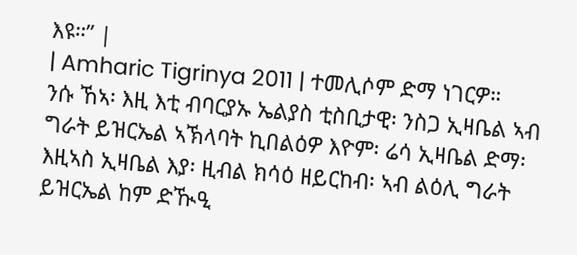እዩ።” |
| Amharic Tigrinya 2011 | ተመሊሶም ድማ ነገርዎ። ንሱ ኸኣ፡ እዚ እቲ ብባርያኡ ኤልያስ ቲስቢታዊ፡ ንስጋ ኢዛቤል ኣብ ግራት ይዝርኤል ኣኽላባት ኪበልዕዎ እዮም፡ ሬሳ ኢዛቤል ድማ፡ እዚኣስ ኢዛቤል እያ፡ ዚብል ክሳዕ ዘይርከብ፡ ኣብ ልዕሊ ግራት ይዝርኤል ከም ድዂዒ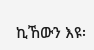ኪኸውን እዩ፡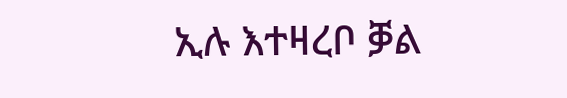ኢሉ እተዛረቦ ቓል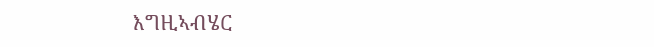እግዚኣብሄር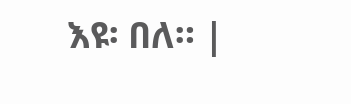እዩ፡ በለ። |